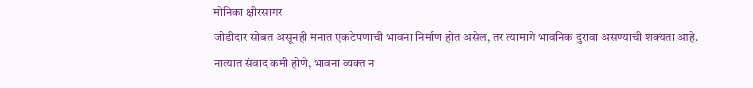मोनिका क्षीरसागर
जोडीदार सोबत असूनही मनात एकटेपणाची भावना निर्माण होत असेल, तर त्यामागे भावनिक दुरावा असण्याची शक्यता आहे.
नात्यात संवाद कमी होणे, भावना व्यक्त न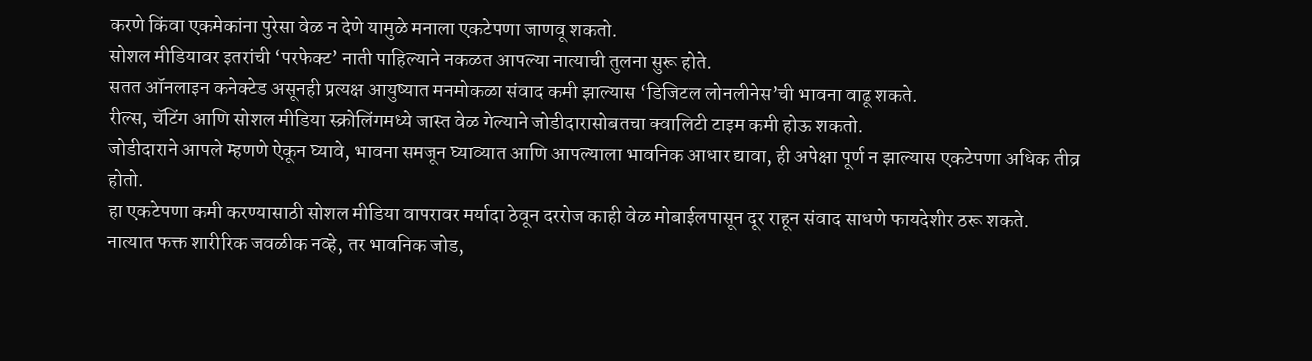करणे किंवा एकमेकांना पुरेसा वेळ न देणे यामुळे मनाला एकटेपणा जाणवू शकतो.
सोशल मीडियावर इतरांची ‘परफेक्ट’ नाती पाहिल्याने नकळत आपल्या नात्याची तुलना सुरू होते.
सतत ऑनलाइन कनेक्टेड असूनही प्रत्यक्ष आयुष्यात मनमोकळा संवाद कमी झाल्यास ‘डिजिटल लोनलीनेस’ची भावना वाढू शकते.
रील्स, चॅटिंग आणि सोशल मीडिया स्क्रोलिंगमध्ये जास्त वेळ गेल्याने जोडीदारासोबतचा क्वालिटी टाइम कमी होऊ शकतो.
जोडीदाराने आपले म्हणणे ऐकून घ्यावे, भावना समजून घ्याव्यात आणि आपल्याला भावनिक आधार द्यावा, ही अपेक्षा पूर्ण न झाल्यास एकटेपणा अधिक तीव्र होतो.
हा एकटेपणा कमी करण्यासाठी सोशल मीडिया वापरावर मर्यादा ठेवून दररोज काही वेळ मोबाईलपासून दूर राहून संवाद साधणे फायदेशीर ठरू शकते.
नात्यात फक्त शारीरिक जवळीक नव्हे, तर भावनिक जोड,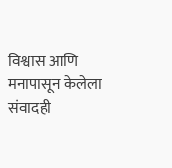विश्वास आणि मनापासून केलेला संवादही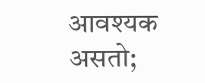आवश्यक असतो;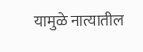यामुळे नात्यातील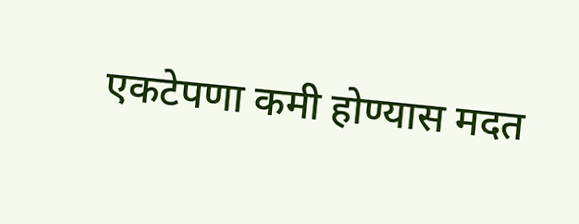एकटेपणा कमी होण्यास मदत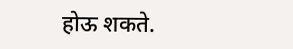होऊ शकते.